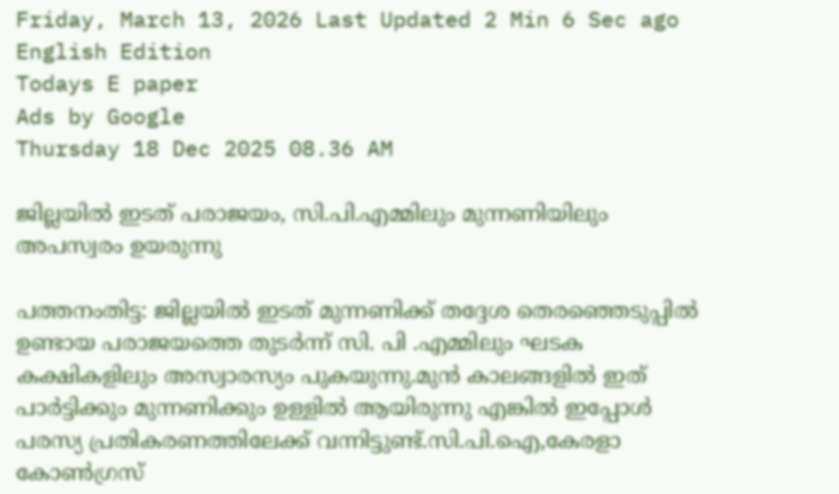Friday, March 13, 2026 Last Updated 2 Min 6 Sec ago English Edition
Todays E paper
Ads by Google
Thursday 18 Dec 2025 08.36 AM

ജില്ലയില്‍ ഇടത്‌ പരാജയം, സി.പി.എമ്മിലും മുന്നണിയിലും അപസ്വരം ഉയരുന്നു

പത്തനംതിട്ട: ജില്ലയില്‍ ഇടത്‌ മുന്നണിക്ക്‌ തദ്ദേശ തെരഞ്ഞെടുപ്പില്‍ ഉണ്ടായ പരാജയത്തെ തുടര്‍ന്ന്‌ സി. പി .എമ്മിലും ഘടക കക്ഷികളിലും അസ്വാരസ്യം പുകയുന്നു.മുന്‍ കാലങ്ങളില്‍ ഇത്‌ പാര്‍ട്ടിക്കും മുന്നണിക്കും ഉള്ളില്‍ ആയിരുന്നു എങ്കില്‍ ഇപ്പോള്‍ പരസ്യ പ്രതികരണത്തിലേക്ക്‌ വന്നിട്ടുണ്ട്‌.സി.പി.ഐ,കേരളാ കോണ്‍ഗ്രസ്‌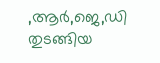,ആര്‍,ജെ,ഡി തുടങ്ങിയ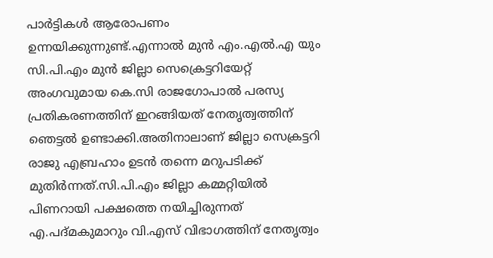പാര്‍ട്ടികള്‍ ആരോപണം ഉന്നയിക്കുന്നുണ്ട്‌.എന്നാല്‍ മുന്‍ എം.എല്‍.എ യും സി.പി.എം മുന്‍ ജില്ലാ സെക്രെട്ടറിയേറ്റ്‌ അംഗവുമായ കെ.സി രാജഗോപാല്‍ പരസ്യ പ്രതികരണത്തിന്‌ ഇറങ്ങിയത്‌ നേതൃത്വത്തിന്‌ ഞെട്ടല്‍ ഉണ്ടാക്കി.അതിനാലാണ്‌ ജില്ലാ സെക്രട്ടറി രാജു എബ്രഹാം ഉടന്‍ തന്നെ മറുപടിക്ക്‌ മുതിര്‍ന്നത്‌.സി.പി.എം ജില്ലാ കമ്മറ്റിയില്‍ പിണറായി പക്ഷത്തെ നയിച്ചിരുന്നത്‌ എ.പദ്‌മകുമാറും വി.എസ്‌ വിഭാഗത്തിന്‌ നേതൃത്വം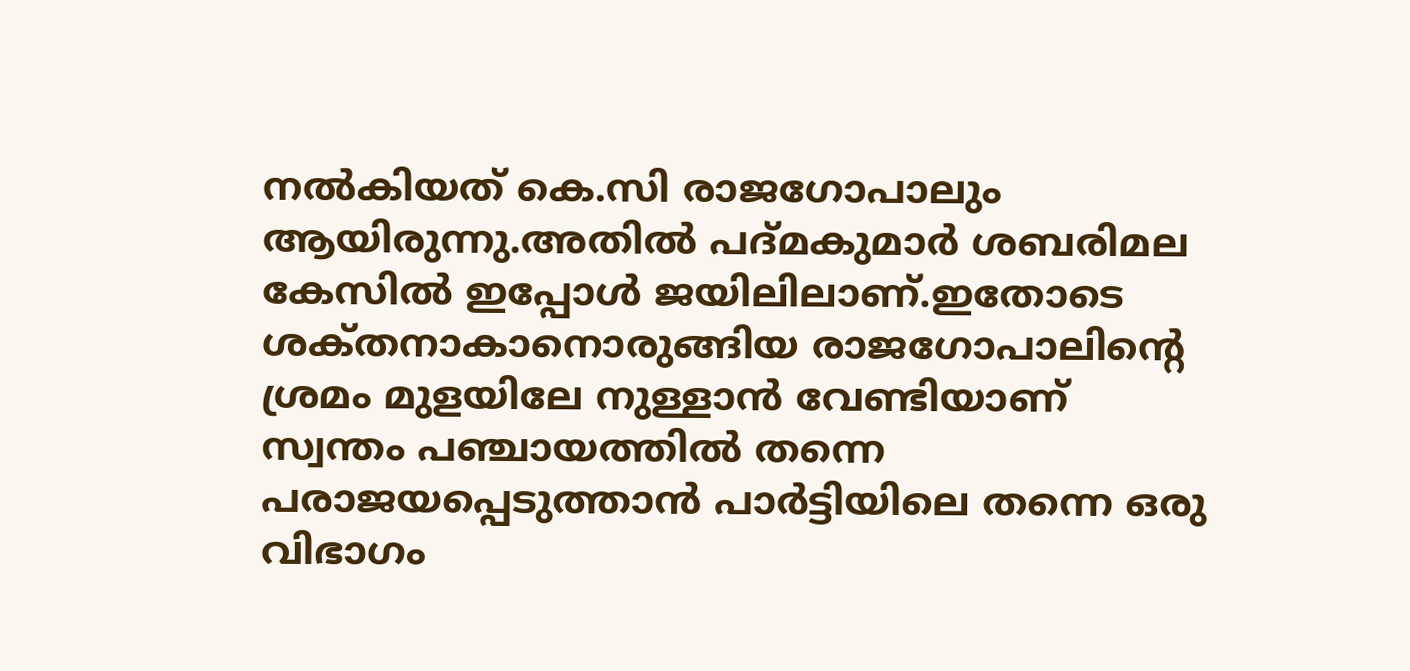നല്‍കിയത്‌ കെ.സി രാജഗോപാലും ആയിരുന്നു.അതില്‍ പദ്‌മകുമാര്‍ ശബരിമല കേസില്‍ ഇപ്പോള്‍ ജയിലിലാണ്‌.ഇതോടെ ശക്‌തനാകാനൊരുങ്ങിയ രാജഗോപാലിന്റെ ശ്രമം മുളയിലേ നുള്ളാന്‍ വേണ്ടിയാണ്‌ സ്വന്തം പഞ്ചായത്തില്‍ തന്നെ പരാജയപ്പെടുത്താന്‍ പാര്‍ട്ടിയിലെ തന്നെ ഒരു വിഭാഗം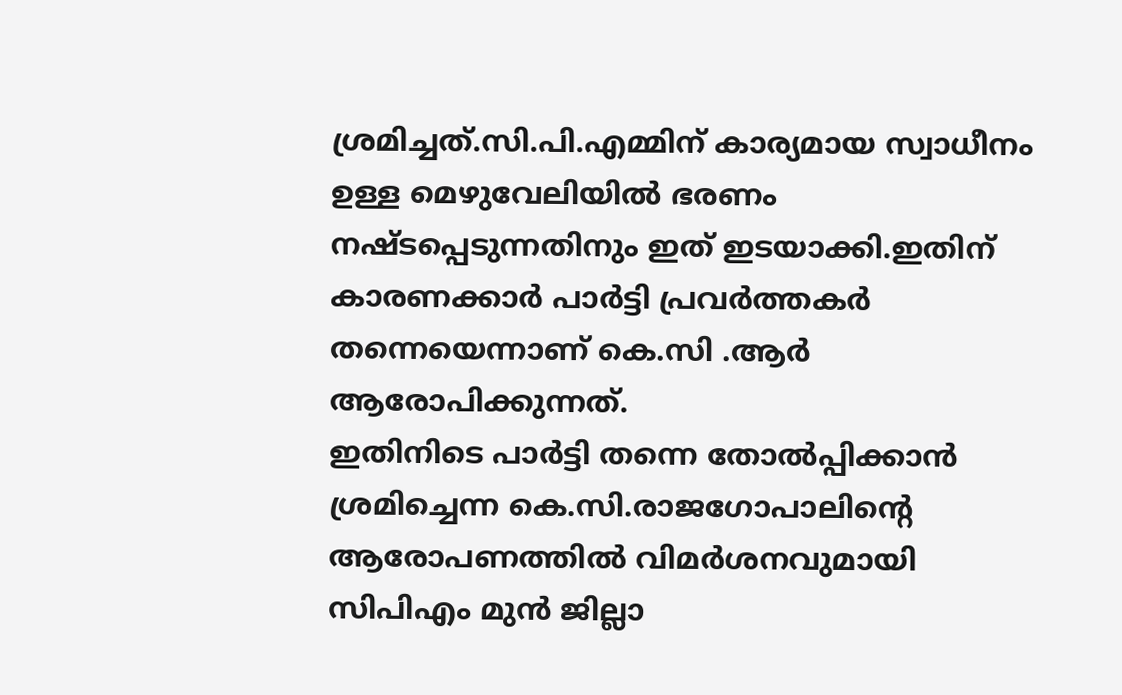ശ്രമിച്ചത്‌.സി.പി.എമ്മിന്‌ കാര്യമായ സ്വാധീനം ഉള്ള മെഴുവേലിയില്‍ ഭരണം നഷ്‌ടപ്പെടുന്നതിനും ഇത്‌ ഇടയാക്കി.ഇതിന്‌ കാരണക്കാര്‍ പാര്‍ട്ടി പ്രവര്‍ത്തകര്‍ തന്നെയെന്നാണ്‌ കെ.സി .ആര്‍ ആരോപിക്കുന്നത്‌.
ഇതിനിടെ പാര്‍ട്ടി തന്നെ തോല്‍പ്പിക്കാന്‍ ശ്രമിച്ചെന്ന കെ.സി.രാജഗോപാലിന്‍റെ ആരോപണത്തില്‍ വിമര്‍ശനവുമായി സിപിഎം മുന്‍ ജില്ലാ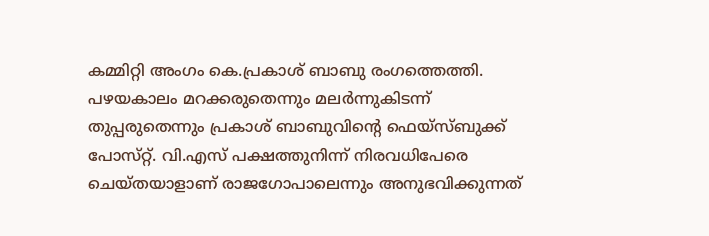കമ്മിറ്റി അംഗം കെ.പ്രകാശ്‌ ബാബു രംഗത്തെത്തി. പഴയകാലം മറക്കരുതെന്നും മലര്‍ന്നുകിടന്ന്‌ തുപ്പരുതെന്നും പ്രകാശ്‌ ബാബുവിന്‍റെ ഫെയ്‌സ്ബുക്ക്‌ പോസ്‌റ്റ്. വി.എസ്‌ പക്ഷത്തുനിന്ന്‌ നിരവധിപേരെ ചെയ്‌തയാളാണ്‌ രാജഗോപാലെന്നും അനുഭവിക്കുന്നത്‌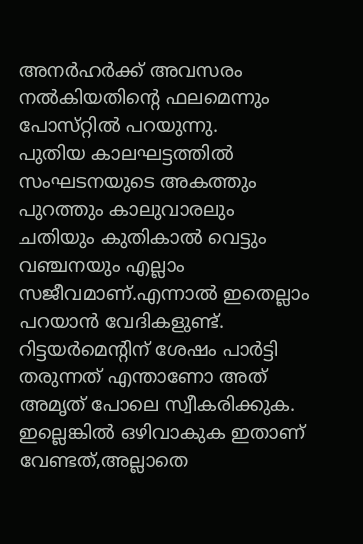അനര്‍ഹര്‍ക്ക്‌ അവസരം നല്‍കിയതിന്‍റെ ഫലമെന്നും പോസ്‌റ്റില്‍ പറയുന്നു.
പുതിയ കാലഘട്ടത്തില്‍ സംഘടനയുടെ അകത്തും പുറത്തും കാലുവാരലും ചതിയും കുതികാല്‍ വെട്ടും വഞ്ചനയും എല്ലാം സജീവമാണ്‌.എന്നാല്‍ ഇതെല്ലാം പറയാന്‍ വേദികളുണ്ട്‌.
റിട്ടയര്‍മെന്റിന്‌ ശേഷം പാര്‍ട്ടി തരുന്നത്‌ എന്താണോ അത്‌ അമൃത്‌ പോലെ സ്വീകരിക്കുക. ഇല്ലെങ്കില്‍ ഒഴിവാകുക ഇതാണ്‌ വേണ്ടത്‌,അല്ലാതെ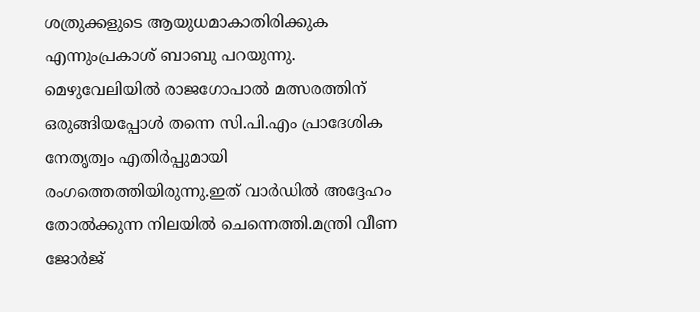ശത്രുക്കളുടെ ആയുധമാകാതിരിക്കുക എന്നുംപ്രകാശ്‌ ബാബു പറയുന്നു.
മെഴുവേലിയില്‍ രാജഗോപാല്‍ മത്സരത്തിന്‌ ഒരുങ്ങിയപ്പോള്‍ തന്നെ സി.പി.എം പ്രാദേശിക നേതൃത്വം എതിര്‍പ്പുമായി രംഗത്തെത്തിയിരുന്നു.ഇത്‌ വാര്‍ഡില്‍ അദ്ദേഹം തോല്‍ക്കുന്ന നിലയില്‍ ചെന്നെത്തി.മന്ത്രി വീണ ജോര്‍ജ്‌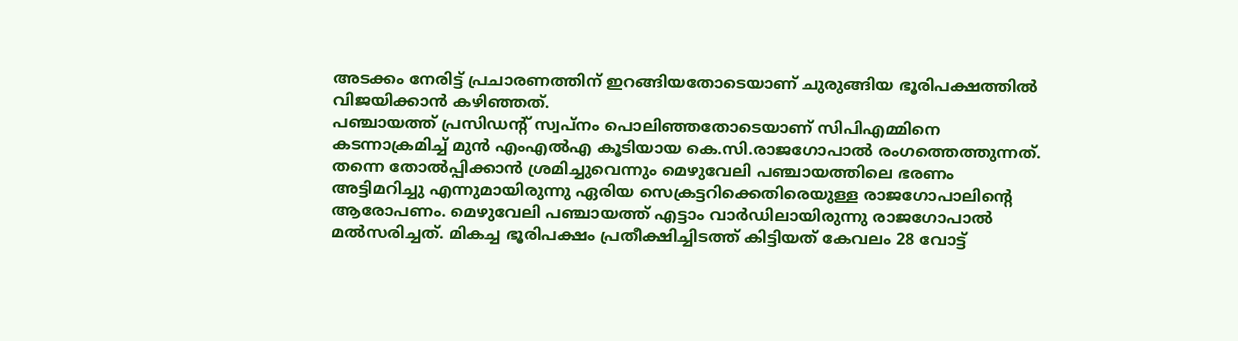അടക്കം നേരിട്ട്‌ പ്രചാരണത്തിന്‌ ഇറങ്ങിയതോടെയാണ്‌ ചുരുങ്ങിയ ഭൂരിപക്ഷത്തില്‍ വിജയിക്കാന്‍ കഴിഞ്ഞത്‌.
പഞ്ചായത്ത്‌ പ്രസിഡന്റ്‌ സ്വപ്‌നം പൊലിഞ്ഞതോടെയാണ്‌ സിപിഎമ്മിനെ കടന്നാക്രമിച്ച്‌ മുന്‍ എംഎല്‍എ കൂടിയായ കെ.സി.രാജഗോപാല്‍ രംഗത്തെത്തുന്നത്‌. തന്നെ തോല്‍പ്പിക്കാന്‍ ശ്രമിച്ചുവെന്നും മെഴുവേലി പഞ്ചായത്തിലെ ഭരണം അട്ടിമറിച്ചു എന്നുമായിരുന്നു ഏരിയ സെക്രട്ടറിക്കെതിരെയുള്ള രാജഗോപാലിന്‍റെ ആരോപണം. മെഴുവേലി പഞ്ചായത്ത്‌ എട്ടാം വാര്‍ഡിലായിരുന്നു രാജഗോപാല്‍ മല്‍സരിച്ചത്‌. മികച്ച ഭൂരിപക്ഷം പ്രതീക്ഷിച്ചിടത്ത്‌ കിട്ടിയത്‌ കേവലം 28 വോട്ട്‌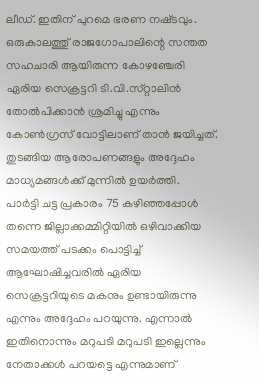ലീഡ്‌. ഇതിന്‌ പുറമെ ഭരണ നഷ്‌ടവും.
ഒരുകാലത്തു്‌ രാജഗോപാലിന്റെ സന്തത സഹചാരി ആയിരുന്ന കോഴഞ്ചേരി ഏരിയ സെക്രട്ടറി ടി.വി.സ്‌റ്റാലിന്‍ തോല്‍പിക്കാന്‍ ശ്രമിച്ചു എന്നും കോണ്‍ഗ്രസ്‌ വോട്ടിലാണ്‌ താന്‍ ജയിച്ചത്‌. തുടങ്ങിയ ആരോപണങ്ങളും അദ്ദേഹം മാധ്യമങ്ങള്‍ക്ക്‌ മുന്നില്‍ ഉയര്‍ത്തി.
പാര്‍ട്ടി ചട്ട പ്രകാരം 75 കഴിഞ്ഞപ്പോള്‍ തന്നെ ജില്ലാക്കമ്മിറ്റിയില്‍ ഒഴിവാക്കിയ സമയത്ത്‌ പടക്കം പൊട്ടിച്ച്‌ ആഘോഷിച്ചവരില്‍ ഏരിയ സെക്രട്ടറിയുടെ മകനും ഉണ്ടായിരുന്നു എന്നും അദ്ദേഹം പറയുന്നു. എന്നാല്‍ ഇതിനൊന്നും മറുപടി മറുപടി ഇല്ലെന്നും നേതാക്കള്‍ പറയട്ടെ എന്നുമാണ്‌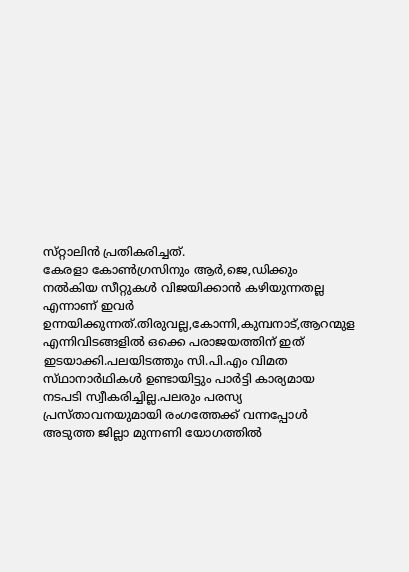സ്‌റ്റാലിന്‍ പ്രതികരിച്ചത്‌.
കേരളാ കോണ്‍ഗ്രസിനും ആര്‍,ജെ,ഡിക്കും നല്‍കിയ സീറ്റുകള്‍ വിജയിക്കാന്‍ കഴിയുന്നതല്ല എന്നാണ്‌ ഇവര്‍ ഉന്നയിക്കുന്നത്‌.തിരുവല്ല,കോന്നി,കുമ്പനാട്‌,ആറന്മുള എന്നിവിടങ്ങളില്‍ ഒക്കെ പരാജയത്തിന്‌ ഇത്‌ ഇടയാക്കി.പലയിടത്തും സി.പി.എം വിമത സ്‌ഥാനാര്‍ഥികള്‍ ഉണ്ടായിട്ടും പാര്‍ട്ടി കാര്യമായ നടപടി സ്വീകരിച്ചില്ല.പലരും പരസ്യ പ്രസ്‌താവനയുമായി രംഗത്തേക്ക്‌ വന്നപ്പോള്‍ അടുത്ത ജില്ലാ മുന്നണി യോഗത്തില്‍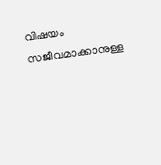വിഷയം സജീവമാക്കാനുള്ള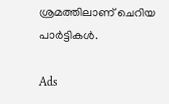ശ്രമത്തിലാണ്‌ ചെറിയ പാര്‍ട്ടികള്‍.

Ads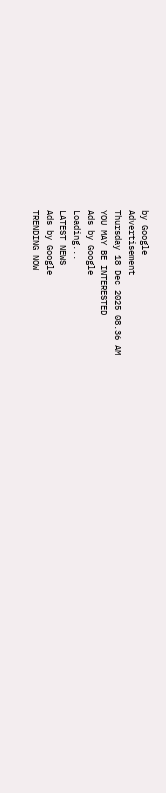by Google
Advertisement
Thursday 18 Dec 2025 08.36 AM
YOU MAY BE INTERESTED
Ads by Google
Loading...
LATEST NEWS
Ads by Google
TRENDING NOW